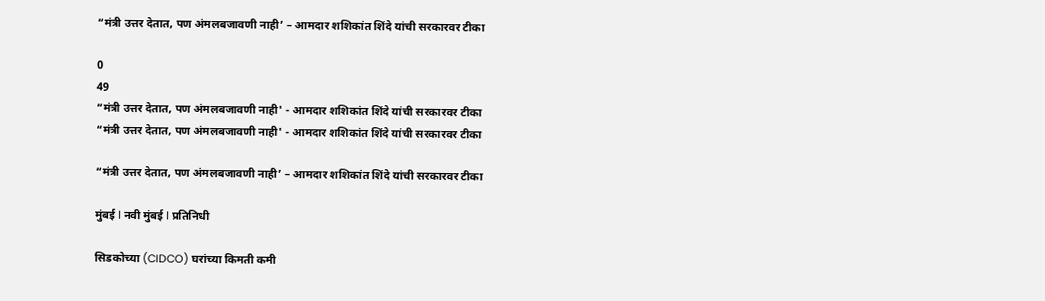“मंत्री उत्तर देतात, पण अंमलबजावणी नाही’ – आमदार शशिकांत शिंदे यांची सरकारवर टीका

0
49
“मंत्री उत्तर देतात, पण अंमलबजावणी नाही' - आमदार शशिकांत शिंदे यांची सरकारवर टीका
“मंत्री उत्तर देतात, पण अंमलबजावणी नाही' - आमदार शशिकांत शिंदे यांची सरकारवर टीका

“मंत्री उत्तर देतात, पण अंमलबजावणी नाही’ – आमदार शशिकांत शिंदे यांची सरकारवर टीका

मुंबई l नवी मुंबई l प्रतिनिधी

सिडकोच्या (CIDCO) घरांच्या किमती कमी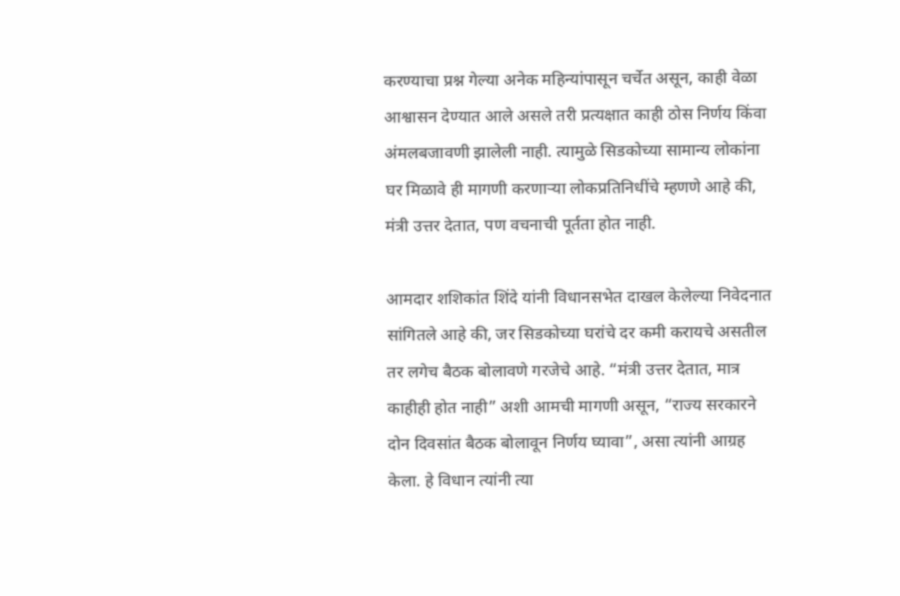करण्याचा प्रश्न गेल्या अनेक महिन्यांपासून चर्चेत असून, काही वेळा आश्वासन देण्यात आले असले तरी प्रत्यक्षात काही ठोस निर्णय किंवा अंमलबजावणी झालेली नाही. त्यामुळे सिडकोच्या सामान्य लोकांना घर मिळावे ही मागणी करणाऱ्या लोकप्रतिनिधींचे म्हणणे आहे की, मंत्री उत्तर देतात, पण वचनाची पूर्तता होत नाही.

आमदार शशिकांत शिंदे यांनी विधानसभेत दाखल केलेल्या निवेदनात सांगितले आहे की, जर सिडकोच्या घरांचे दर कमी करायचे असतील तर लगेच बैठक बोलावणे गरजेचे आहे. “मंत्री उत्तर देतात, मात्र काहीही होत नाही” अशी आमची मागणी असून, “राज्य सरकारने दोन दिवसांत बैठक बोलावून निर्णय घ्यावा”, असा त्यांनी आग्रह केला. हे विधान त्यांनी त्या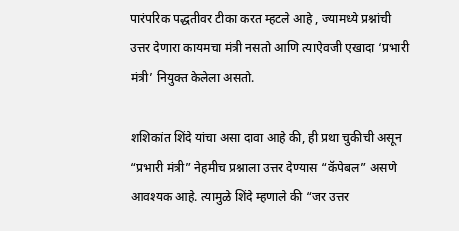पारंपरिक पद्धतीवर टीका करत म्हटले आहे , ज्यामध्ये प्रश्नांची उत्तर देणारा कायमचा मंत्री नसतो आणि त्याऐवजी एखादा ‘प्रभारी मंत्री’ नियुक्त केलेला असतो.

शशिकांत शिंदे यांचा असा दावा आहे की, ही प्रथा चुकीची असून “प्रभारी मंत्री” नेहमीच प्रश्नाला उत्तर देण्यास “कॅपेबल” असणे आवश्यक आहे. त्यामुळे शिंदे म्हणाले की “जर उत्तर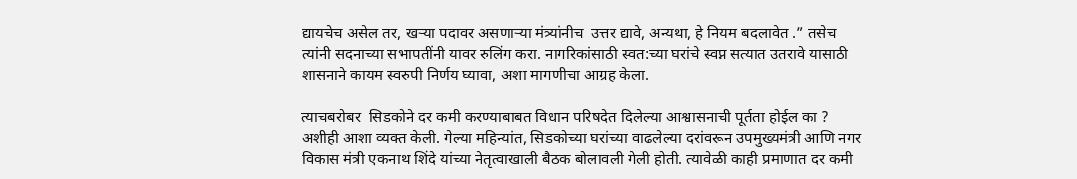द्यायचेच असेल तर, खऱ्या पदावर असणाऱ्या मंत्र्यांनीच  उत्तर द्यावे, अन्यथा, हे नियम बदलावेत .” तसेच त्यांनी सदनाच्या सभापतींनी यावर रुलिंग करा. नागरिकांसाठी स्वत:च्या घरांचे स्वप्न सत्यात उतरावे यासाठी शासनाने कायम स्वरुपी निर्णय घ्यावा, अशा मागणीचा आग्रह केला.

त्याचबरोबर  सिडकोने दर कमी करण्याबाबत विधान परिषदेत दिलेल्या आश्वासनाची पूर्तता होईल का ? अशीही आशा व्यक्त केली. गेल्या महिन्यांत, सिडकोच्या घरांच्या वाढलेल्या दरांवरून उपमुख्यमंत्री आणि नगर विकास मंत्री एकनाथ शिंदे यांच्या नेतृत्वाखाली बैठक बोलावली गेली होती. त्यावेळी काही प्रमाणात दर कमी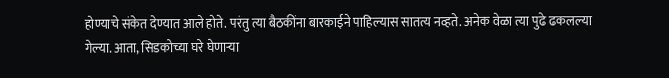होण्याचे संकेत देण्यात आले होते. परंतु त्या बैठकींना बारकाईने पाहिल्यास सातत्य नव्हते. अनेक वेळा त्या पुढे ढकलल्या गेल्या. आता, सिडकोच्या घरे घेणाऱ्या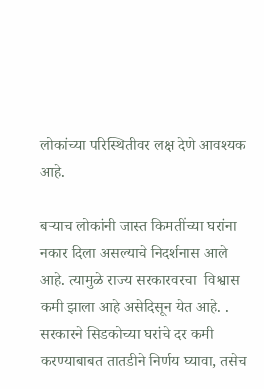लोकांच्या परिस्थितीवर लक्ष देणे आवश्यक आहे.

बऱ्याच लोकांनी जास्त किमतींच्या घरांना नकार दिला असल्याचे निदर्शनास आले आहे. त्यामुळे राज्य सरकारवरचा  विश्वास कमी झाला आहे असेदिसून येत आहे. . सरकारने सिडकोच्या घरांचे दर कमी करण्याबाबत तातडीने निर्णय घ्यावा, तसेच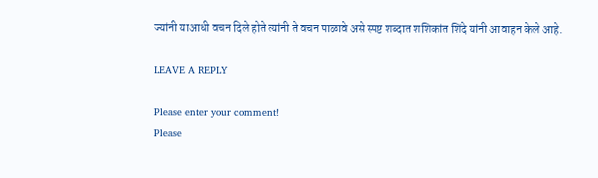ज्यांनी याआधी वचन दिले होते त्यांनी ते वचन पाळावे असे स्पष्ट शब्दात शशिकांत शिंदे यांनी आवाहन केले आहे.

LEAVE A REPLY

Please enter your comment!
Please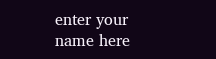enter your name here